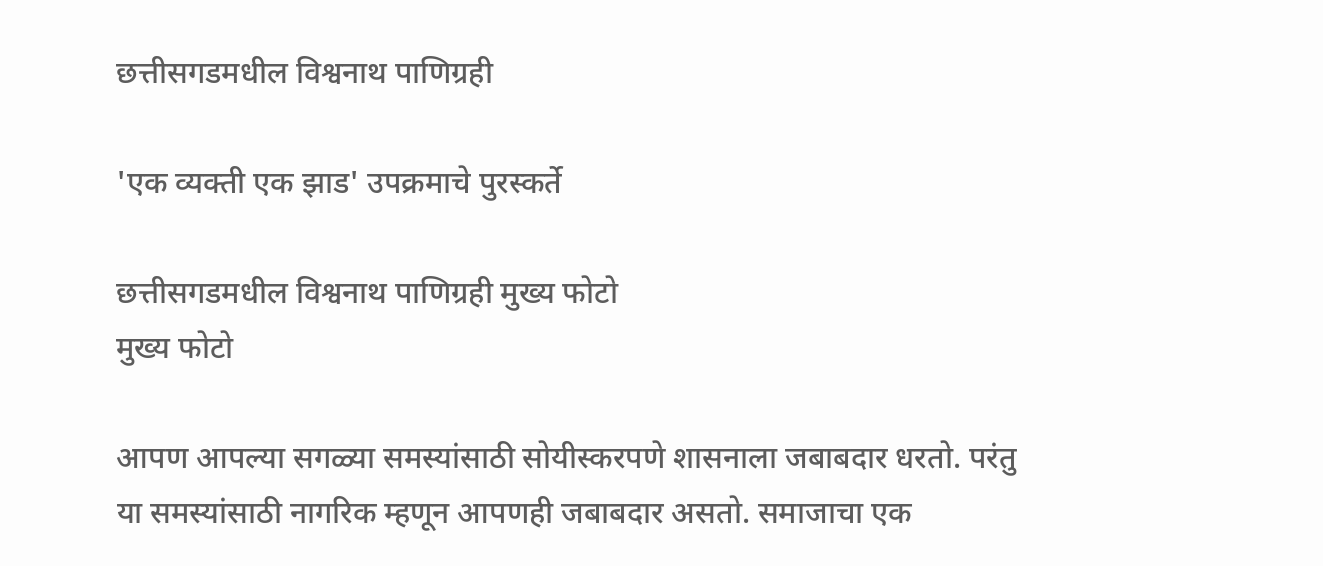छत्तीसगडमधील विश्वनाथ पाणिग्रही

'एक व्यक्ती एक झाड' उपक्रमाचे पुरस्कर्ते

छत्तीसगडमधील विश्वनाथ पाणिग्रही मुख्य फोटो
मुख्य फोटो

आपण आपल्या सगळ्या समस्यांसाठी सोयीस्करपणे शासनाला जबाबदार धरतो. परंतु या समस्यांसाठी नागरिक म्हणून आपणही जबाबदार असतो. समाजाचा एक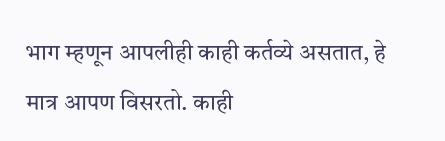भाग म्हणून आपलीही काही कर्तव्ये असतात, हे मात्र आपण विसरतो. काही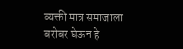व्यक्ती मात्र समाजाला बरोबर घेऊन हे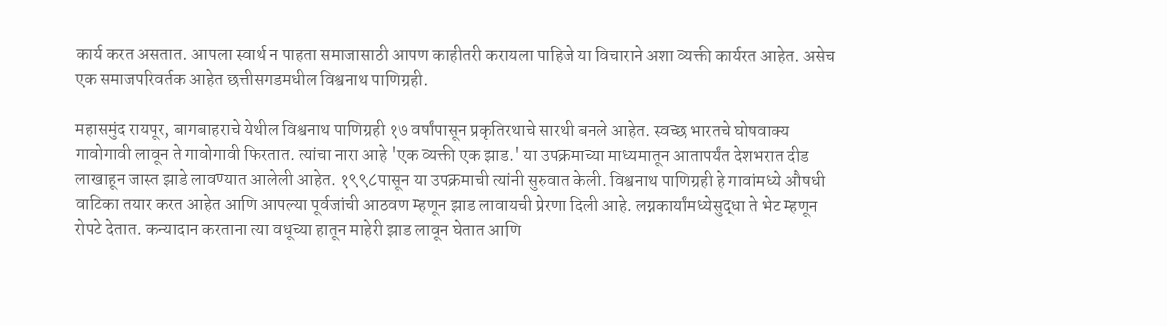कार्य करत असतात. आपला स्वार्थ न पाहता समाजासाठी आपण काहीतरी करायला पाहिजे या विचाराने अशा व्यक्ती कार्यरत आहेत. असेच एक समाजपरिवर्तक आहेत छत्तीसगडमधील विश्वनाथ पाणिग्रही.

महासमुंद रायपूर, बागबाहराचे येथील विश्वनाथ पाणिग्रही १७ वर्षांपासून प्रकृतिरथाचे सारथी बनले आहेत. स्वच्छ भारतचे घोषवाक्य गावोगावी लावून ते गावोगावी फिरतात. त्यांचा नारा आहे 'एक व्यक्ती एक झाड.' या उपक्रमाच्या माध्यमातून आतापर्यंत देशभरात दीड लाखाहून जास्त झाडे लावण्यात आलेली आहेत. १९९८पासून या उपक्रमाची त्यांनी सुरुवात केली. विश्वनाथ पाणिग्रही हे गावांमध्ये औषधी वाटिका तयार करत आहेत आणि आपल्या पूर्वजांची आठवण म्हणून झाड लावायची प्रेरणा दिली आहे. लग्नकार्यांमध्येसुद्धा ते भेट म्हणून रोपटे देतात. कन्यादान करताना त्या वधूच्या हातून माहेरी झाड लावून घेतात आणि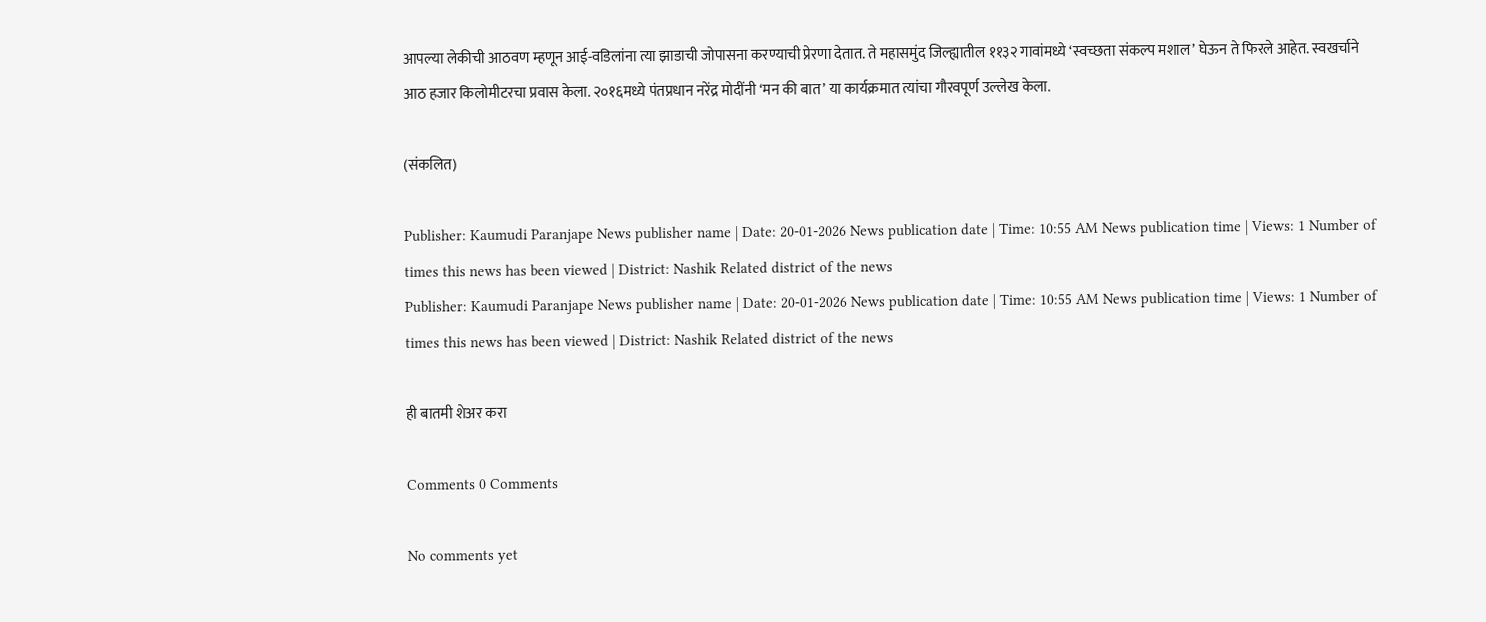आपल्या लेकीची आठवण म्हणून आई-वडिलांना त्या झाडाची जोपासना करण्याची प्रेरणा देतात. ते महासमुंद जिल्ह्यातील ११३२ गावांमध्ये ‘स्वच्छता संकल्प मशाल’ घेऊन ते फिरले आहेत. स्वखर्चाने आठ हजार किलोमीटरचा प्रवास केला. २०१६मध्ये पंतप्रधान नरेंद्र मोदींनी ‘मन की बात’ या कार्यक्रमात त्यांचा गौरवपूर्ण उल्लेख केला.

(संकलित)

Publisher: Kaumudi Paranjape News publisher name | Date: 20-01-2026 News publication date | Time: 10:55 AM News publication time | Views: 1 Number of times this news has been viewed | District: Nashik Related district of the news
Publisher: Kaumudi Paranjape News publisher name | Date: 20-01-2026 News publication date | Time: 10:55 AM News publication time | Views: 1 Number of times this news has been viewed | District: Nashik Related district of the news

ही बातमी शेअर करा

Comments 0 Comments

No comments yet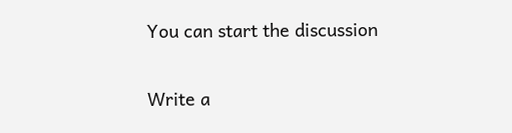You can start the discussion

Write a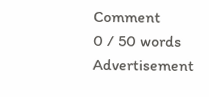Comment
0 / 50 words
Advertisement